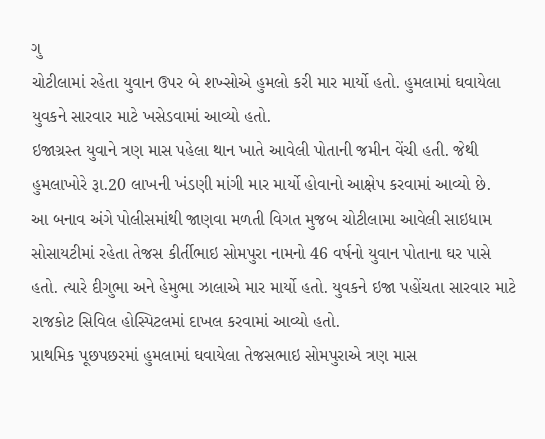ગુ
ચોટીલામાં રહેતા યુવાન ઉપર બે શખ્સોએ હુમલો કરી માર માર્યો હતો. હુમલામાં ઘવાયેલા યુવકને સારવાર માટે ખસેડવામાં આવ્યો હતો.
ઇજાગ્રસ્ત યુવાને ત્રણ માસ પહેલા થાન ખાતે આવેલી પોતાની જમીન વેંચી હતી. જેથી હુમલાખોરે રૂા.20 લાખની ખંડણી માંગી માર માર્યો હોવાનો આક્ષેપ કરવામાં આવ્યો છે.
આ બનાવ અંગે પોલીસમાંથી જાણવા મળતી વિગત મુજબ ચોટીલામા આવેલી સાઇધામ સોસાયટીમાં રહેતા તેજસ કીર્તીભાઇ સોમપુરા નામનો 46 વર્ષનો યુવાન પોતાના ઘર પાસે હતો. ત્યારે દીગુભા અને હેમુભા ઝાલાએ માર માર્યો હતો. યુવકને ઇજા પહોંચતા સારવાર માટે રાજકોટ સિવિલ હોસ્પિટલમાં દાખલ કરવામાં આવ્યો હતો.
પ્રાથમિક પૂછપછરમાં હુમલામાં ઘવાયેલા તેજસભાઇ સોમપુરાએ ત્રણ માસ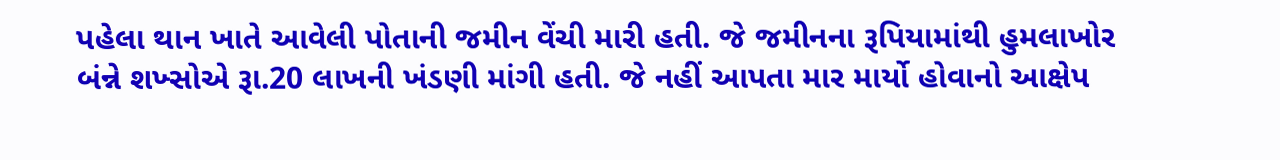પહેલા થાન ખાતે આવેલી પોતાની જમીન વેંચી મારી હતી. જે જમીનના રૂપિયામાંથી હુમલાખોર બંન્ને શખ્સોએ રૂા.20 લાખની ખંડણી માંગી હતી. જે નહીં આપતા માર માર્યો હોવાનો આક્ષેપ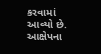કરવામાં આવ્યો છે. આક્ષેપના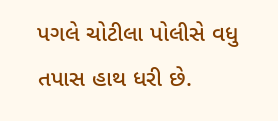પગલે ચોટીલા પોલીસે વધુ તપાસ હાથ ધરી છે.